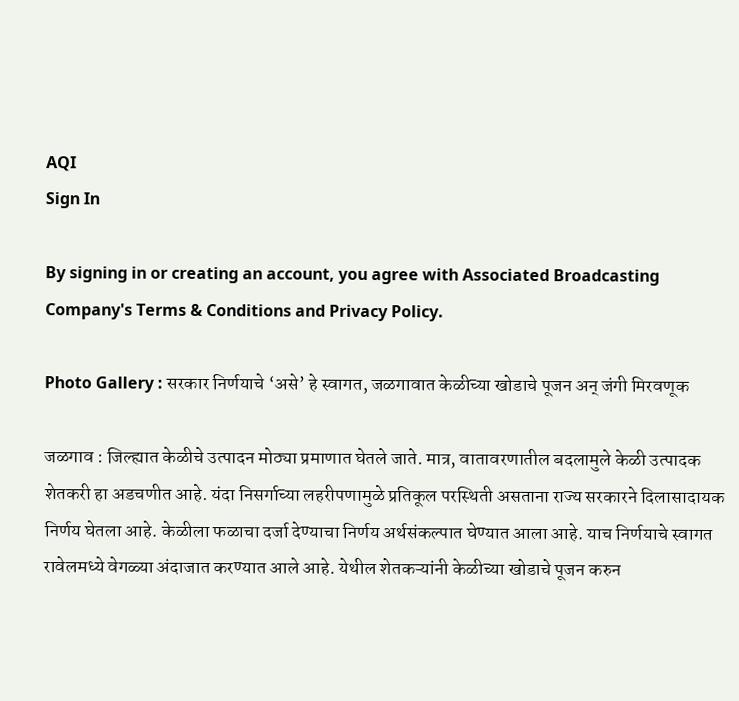AQI
Sign In

By signing in or creating an account, you agree with Associated Broadcasting Company's Terms & Conditions and Privacy Policy.

Photo Gallery : सरकार निर्णयाचे ‘असे’ हे स्वागत, जळगावात केळीच्या खोडाचे पूजन अन् जंगी मिरवणूक

जळगाव : जिल्ह्यात केळीचे उत्पादन मोठ्या प्रमाणात घेतले जाते. मात्र, वातावरणातील बदलामुले केळी उत्पादक शेतकरी हा अडचणीत आहे. यंदा निसर्गाच्या लहरीपणामुळे प्रतिकूल परस्थिती असताना राज्य सरकारने दिलासादायक निर्णय घेतला आहे. केळीला फळाचा दर्जा देण्याचा निर्णय अर्थसंकल्पात घेण्यात आला आहे. याच निर्णयाचे स्वागत रावेलमध्ये वेगळ्या अंदाजात करण्यात आले आहे. येथील शेतकऱ्यांनी केळीच्या खोडाचे पूजन करुन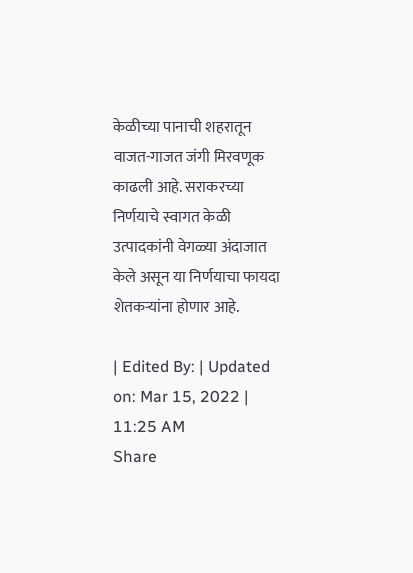केळीच्या पानाची शहरातून वाजत-गाजत जंगी मिरवणूक काढली आहे. सराकरच्या निर्णयाचे स्वागत केळी उत्पादकांनी वेगळ्या अंदाजात केले असून या निर्णयाचा फायदा शेतकऱ्यांना होणार आहे.

| Edited By: | Updated on: Mar 15, 2022 | 11:25 AM
Share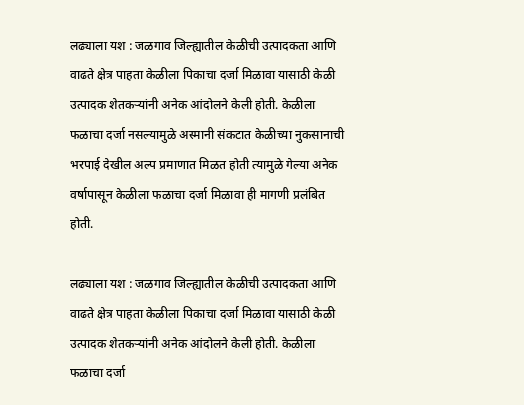लढ्याला यश : जळगाव जिल्ह्यातील केळीची उत्पादकता आणि वाढते क्षेत्र पाहता केळीला पिकाचा दर्जा मिळावा यासाठी केळी उत्पादक शेतकऱ्यांनी अनेक आंदोलने केली होती. केळीला फळाचा दर्जा नसल्यामुळे अस्मानी संकटात केळीच्या नुकसानाची भरपाई देखील अल्प प्रमाणात मिळत होती त्यामुळे गेल्या अनेक वर्षापासून केळीला फळाचा दर्जा मिळावा ही मागणी प्रलंबित होती.

लढ्याला यश : जळगाव जिल्ह्यातील केळीची उत्पादकता आणि वाढते क्षेत्र पाहता केळीला पिकाचा दर्जा मिळावा यासाठी केळी उत्पादक शेतकऱ्यांनी अनेक आंदोलने केली होती. केळीला फळाचा दर्जा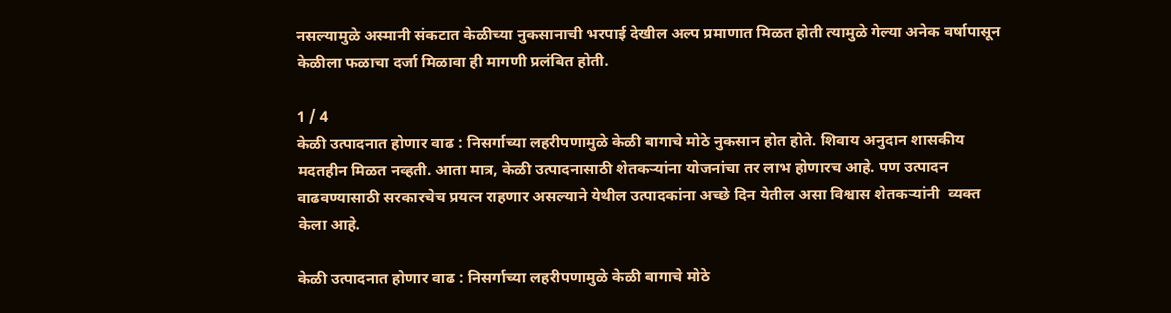नसल्यामुळे अस्मानी संकटात केळीच्या नुकसानाची भरपाई देखील अल्प प्रमाणात मिळत होती त्यामुळे गेल्या अनेक वर्षापासून केळीला फळाचा दर्जा मिळावा ही मागणी प्रलंबित होती.

1 / 4
केळी उत्पादनात होणार वाढ : निसर्गाच्या लहरीपणामुळे केळी बागाचे मोठे नुकसान होत होते. शिवाय अनुदान शासकीय मदतहीन मिळत नव्हती. आता मात्र, केळी उत्पादनासाठी शेतकऱ्यांना योजनांचा तर लाभ होणारच आहे. पण उत्पादन वाढवण्यासाठी सरकारचेच प्रयत्न राहणार असल्याने येथील उत्पादकांना अच्छे दिन येतील असा विश्वास शेतकऱ्यांनी  व्यक्त केला आहे.

केळी उत्पादनात होणार वाढ : निसर्गाच्या लहरीपणामुळे केळी बागाचे मोठे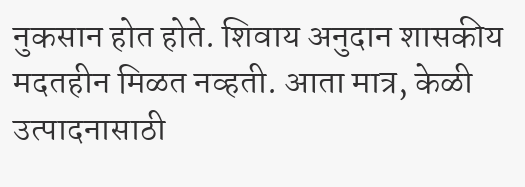नुकसान होत होते. शिवाय अनुदान शासकीय मदतहीन मिळत नव्हती. आता मात्र, केळी उत्पादनासाठी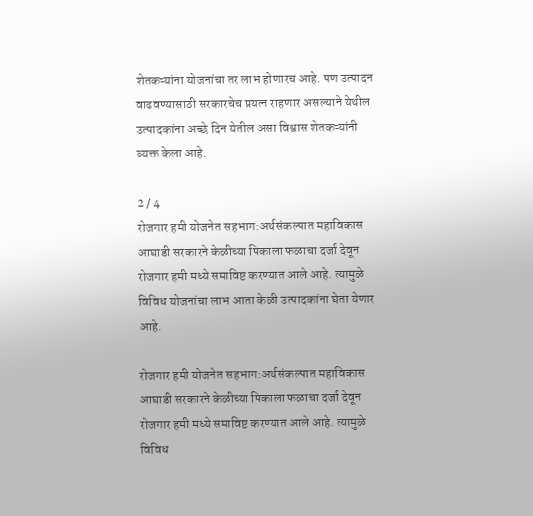शेतकऱ्यांना योजनांचा तर लाभ होणारच आहे. पण उत्पादन वाढवण्यासाठी सरकारचेच प्रयत्न राहणार असल्याने येथील उत्पादकांना अच्छे दिन येतील असा विश्वास शेतकऱ्यांनी व्यक्त केला आहे.

2 / 4
रोजगार हमी योजनेत सहभाग:अर्थसंकल्पात महाविकास आघाडी सरकारने केळीच्या पिकाला फळाचा दर्जा देवून रोजगार हमी मध्ये समाविष्ट करण्यात आले आहे. त्यामुळे विविध योजनांचा लाभ आता केळी उत्पादकांना घेता येणार आहे.

रोजगार हमी योजनेत सहभाग:अर्थसंकल्पात महाविकास आघाडी सरकारने केळीच्या पिकाला फळाचा दर्जा देवून रोजगार हमी मध्ये समाविष्ट करण्यात आले आहे. त्यामुळे विविध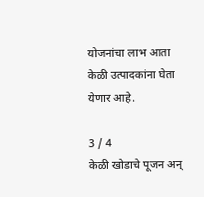योजनांचा लाभ आता केळी उत्पादकांना घेता येणार आहे.

3 / 4
केळी खोडाचे पूजन अन्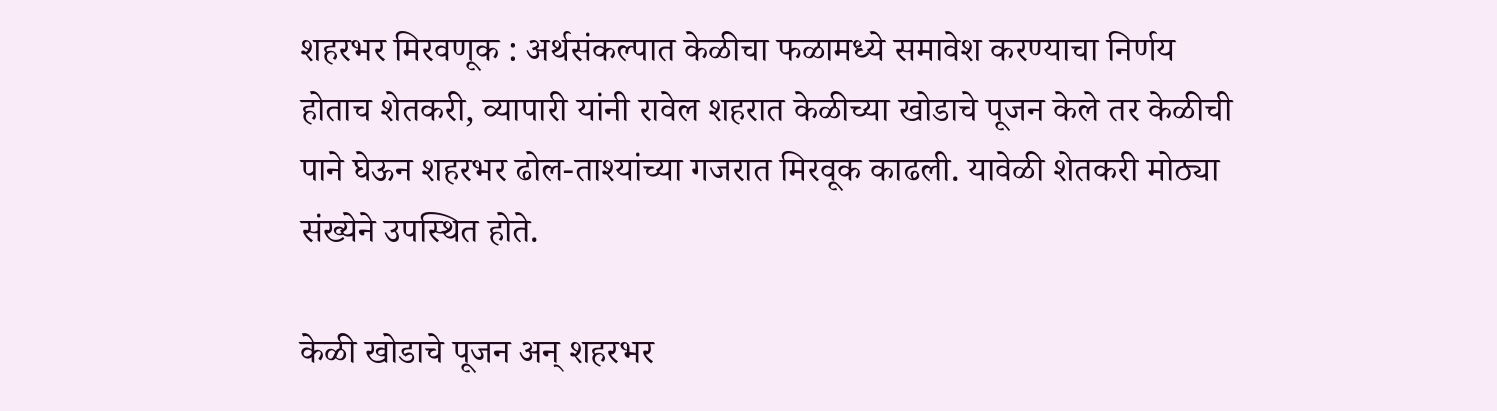शहरभर मिरवणूक : अर्थसंकल्पात केळीचा फळामध्ये समावेश करण्याचा निर्णय होताच शेतकरी, व्यापारी यांनी रावेल शहरात केळीच्या खोडाचे पूजन केले तर केळीची पाने घेऊन शहरभर ढोल-ताश्यांच्या गजरात मिरवूक काढली. यावेळी शेतकरी मोठ्या संख्येने उपस्थित होते.

केळी खोडाचे पूजन अन् शहरभर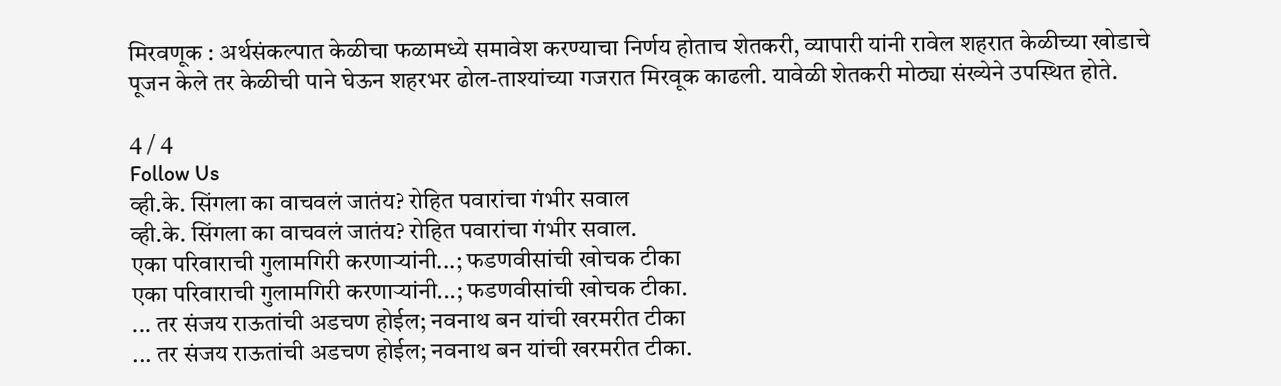मिरवणूक : अर्थसंकल्पात केळीचा फळामध्ये समावेश करण्याचा निर्णय होताच शेतकरी, व्यापारी यांनी रावेल शहरात केळीच्या खोडाचे पूजन केले तर केळीची पाने घेऊन शहरभर ढोल-ताश्यांच्या गजरात मिरवूक काढली. यावेळी शेतकरी मोठ्या संख्येने उपस्थित होते.

4 / 4
Follow Us
व्ही.के. सिंगला का वाचवलं जातंय? रोहित पवारांचा गंभीर सवाल
व्ही.के. सिंगला का वाचवलं जातंय? रोहित पवारांचा गंभीर सवाल.
एका परिवाराची गुलामगिरी करणाऱ्यांनी...; फडणवीसांची खोचक टीका
एका परिवाराची गुलामगिरी करणाऱ्यांनी...; फडणवीसांची खोचक टीका.
... तर संजय राऊतांची अडचण होईल; नवनाथ बन यांची खरमरीत टीका
... तर संजय राऊतांची अडचण होईल; नवनाथ बन यांची खरमरीत टीका.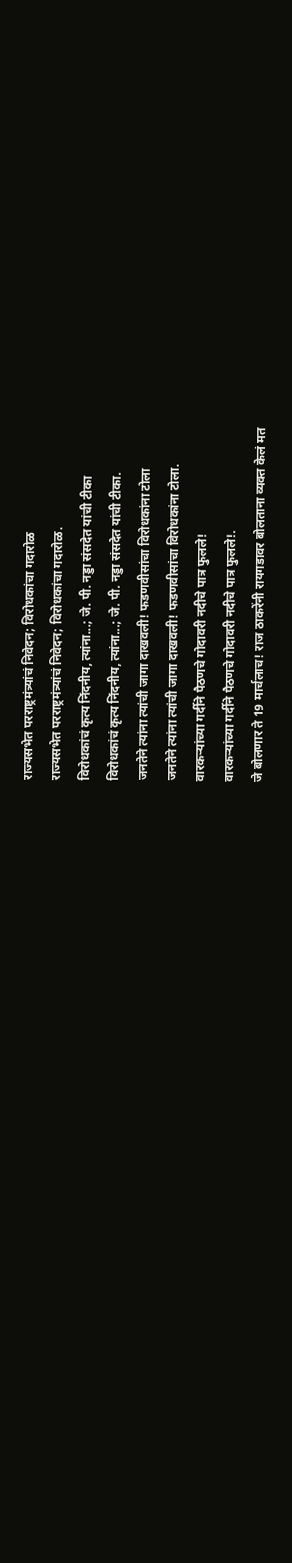राज्यसभेत परराष्ट्रमंत्र्यांचं निवेदन; विरोधकांचा गदारोळ
राज्यसभेत परराष्ट्रमंत्र्यांचं निवेदन; विरोधकांचा गदारोळ.
विरोधकांचं कृत्य निंदनीय, त्यांना...; जे. पी. नड्डा संसदेत यांची टीका
विरोधकांचं कृत्य निंदनीय, त्यांना...; जे. पी. नड्डा संसदेत यांची टीका.
जनतेने त्यांना त्यांची जागा दाखवली! फडणवीसांचा विरोधकांना टोला
जनतेने त्यांना त्यांची जागा दाखवली! फडणवीसांचा विरोधकांना टोला.
वारकऱ्यांच्या गर्दीने पैठणचे गोदावरी नदीचे पात्र फुलले!
वारकऱ्यांच्या गर्दीने पैठणचे गोदावरी नदीचे पात्र फुलले!.
जे बोलणार ते 19 मार्चलाच! राज ठाकरेंनी रायगडावर बोलताना व्यक्त केलं मत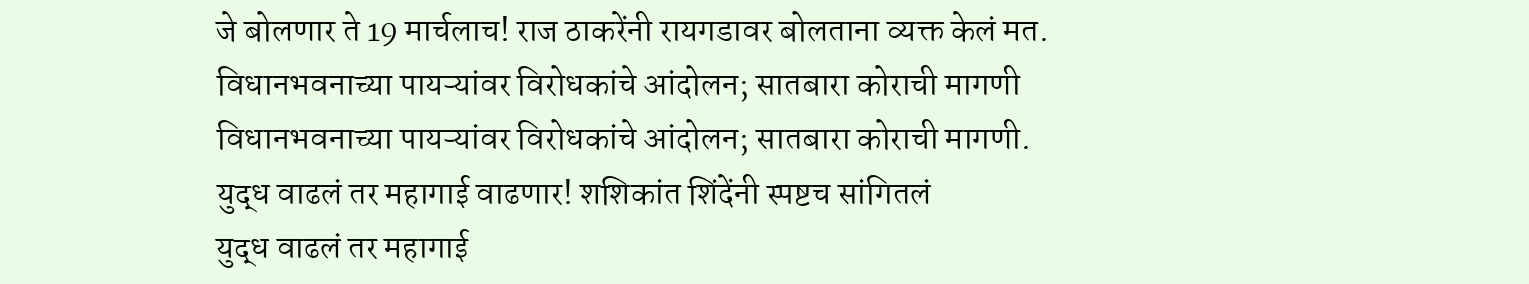जे बोलणार ते 19 मार्चलाच! राज ठाकरेंनी रायगडावर बोलताना व्यक्त केलं मत.
विधानभवनाच्या पायऱ्यांवर विरोधकांचे आंदोलन; सातबारा कोराची मागणी
विधानभवनाच्या पायऱ्यांवर विरोधकांचे आंदोलन; सातबारा कोराची मागणी.
युद्ध वाढलं तर महागाई वाढणार! शशिकांत शिंदेंनी स्पष्टच सांगितलं
युद्ध वाढलं तर महागाई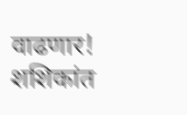वाढणार! शशिकांत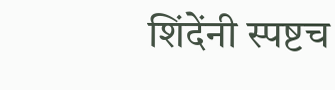शिंदेंनी स्पष्टच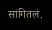सांगितलं.